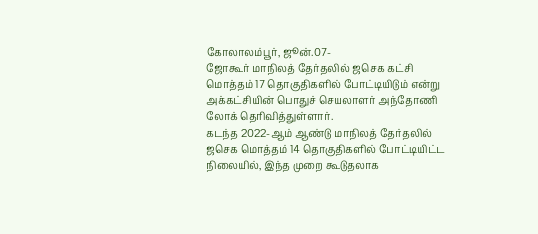கோலாலம்பூர், ஜூன்.07-
ஜோகூர் மாநிலத் தேர்தலில் ஜசெக கட்சி மொத்தம் 17 தொகுதிகளில் போட்டியிடும் என்று அக்கட்சியின் பொதுச் செயலாளர் அந்தோணி லோக் தெரிவித்துள்ளார்.
கடந்த 2022-ஆம் ஆண்டு மாநிலத் தேர்தலில் ஜசெக மொத்தம் 14 தொகுதிகளில் போட்டியிட்ட நிலையில், இந்த முறை கூடுதலாக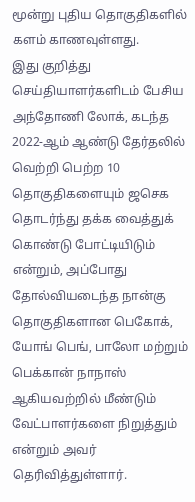மூன்று புதிய தொகுதிகளில் களம் காணவுள்ளது.
இது குறித்து செய்தியாளர்களிடம் பேசிய அந்தோணி லோக், கடந்த 2022-ஆம் ஆண்டு தேர்தலில் வெற்றி பெற்ற 10 தொகுதிகளையும் ஜசெக தொடர்ந்து தக்க வைத்துக் கொண்டு போட்டியிடும் என்றும், அப்போது தோல்வியடைந்த நான்கு தொகுதிகளான பெகோக், யோங் பெங், பாலோ மற்றும் பெக்கான் நாநாஸ் ஆகியவற்றில் மீண்டும் வேட்பாளர்களை நிறுத்தும் என்றும் அவர் தெரிவித்துள்ளார்.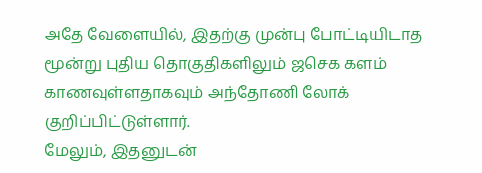அதே வேளையில், இதற்கு முன்பு போட்டியிடாத மூன்று புதிய தொகுதிகளிலும் ஜசெக களம் காணவுள்ளதாகவும் அந்தோணி லோக் குறிப்பிட்டுள்ளார்.
மேலும், இதனுடன்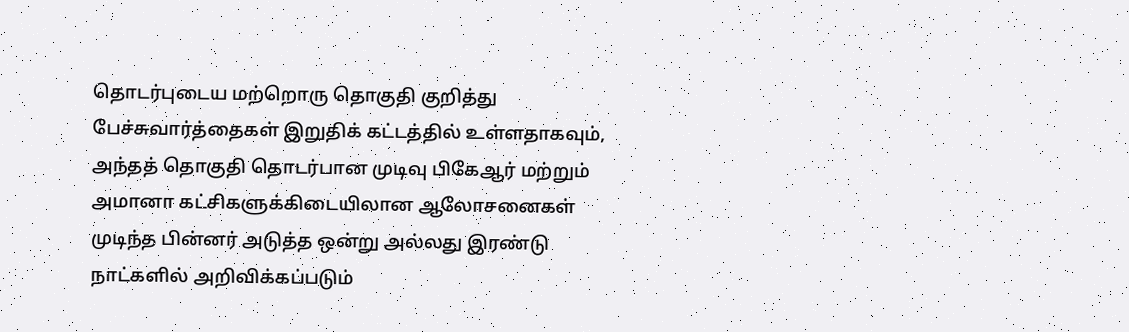தொடர்புடைய மற்றொரு தொகுதி குறித்து பேச்சுவார்த்தைகள் இறுதிக் கட்டத்தில் உள்ளதாகவும், அந்தத் தொகுதி தொடர்பான முடிவு பிகேஆர் மற்றும் அமானா கட்சிகளுக்கிடையிலான ஆலோசனைகள் முடிந்த பின்னர் அடுத்த ஒன்று அல்லது இரண்டு நாட்களில் அறிவிக்கப்படும்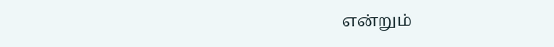என்றும்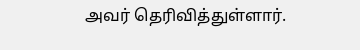அவர் தெரிவித்துள்ளார்.